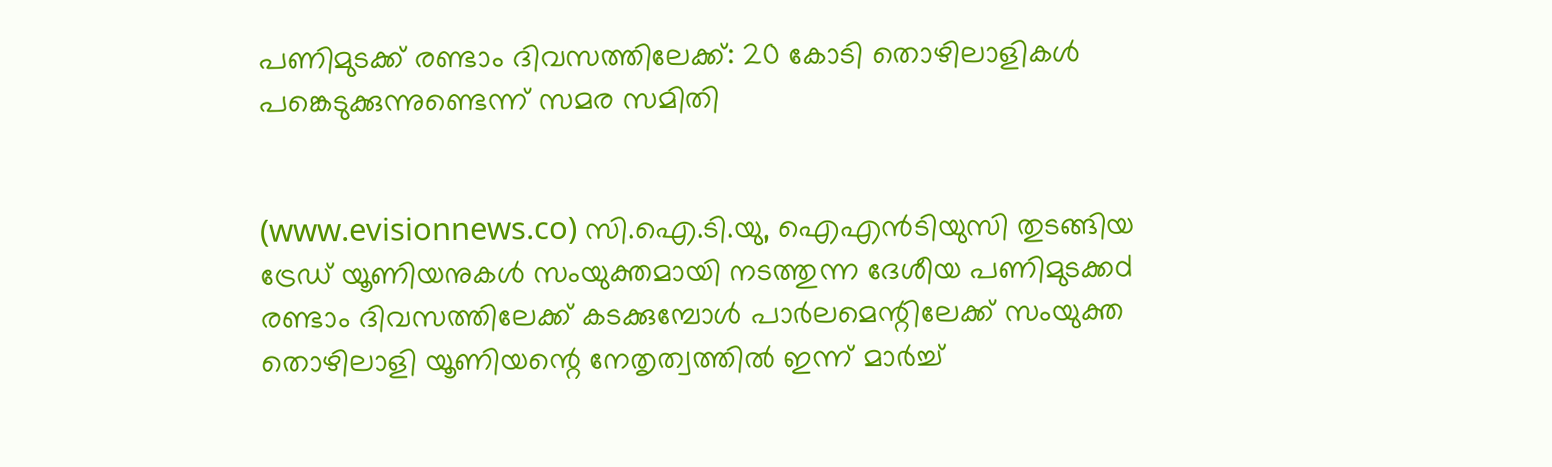പണിമുടക്ക് രണ്ടാം ദിവസത്തിലേക്ക്: 20 കോടി തൊഴിലാളികള്‍ പങ്കെടുക്കുന്നുണ്ടെന്ന് സമര സമിതി


(www.evisionnews.co) സി.ഐ.ടി.യു, ഐഎന്‍ടിയുസി തുടങ്ങിയ ട്രേഡ് യൂണിയനുകള്‍ സംയുക്തമായി നടത്തുന്ന ദേശീയ പണിമുടക്കd രണ്ടാം ദിവസത്തിലേക്ക് കടക്കുമ്പോള്‍ പാര്‍ലമെന്റിലേക്ക് സംയുക്ത തൊഴിലാളി യൂണിയന്റെ നേതൃത്വത്തില്‍ ഇന്ന് മാര്‍ച്ച്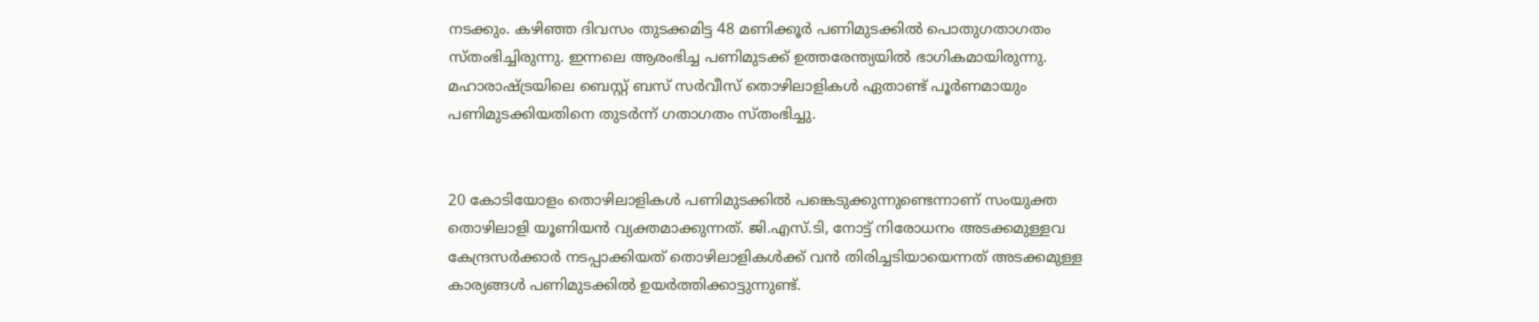നടക്കും. കഴിഞ്ഞ ദിവസം തുടക്കമിട്ട 48 മണിക്കൂര്‍ പണിമുടക്കില്‍ പൊതുഗതാഗതം സ്തംഭിച്ചിരുന്നു. ഇന്നലെ ആരംഭിച്ച പണിമുടക്ക് ഉത്തരേന്ത്യയില്‍ ഭാഗികമായിരുന്നു. മഹാരാഷ്ട്രയിലെ ബെസ്റ്റ് ബസ് സര്‍വീസ് തൊഴിലാളികള്‍ ഏതാണ്ട് പൂര്‍ണമായും പണിമുടക്കിയതിനെ തുടര്‍ന്ന് ഗതാഗതം സ്തംഭിച്ചു.


20 കോടിയോളം തൊഴിലാളികള്‍ പണിമുടക്കില്‍ പങ്കെടുക്കുന്നുണ്ടെന്നാണ് സംയുക്ത തൊഴിലാളി യൂണിയന്‍ വ്യക്തമാക്കുന്നത്. ജി.എസ്.ടി, നോട്ട് നിരോധനം അടക്കമുള്ളവ കേന്ദ്രസര്‍ക്കാര്‍ നടപ്പാക്കിയത് തൊഴിലാളികള്‍ക്ക് വന്‍ തിരിച്ചടിയായെന്നത് അടക്കമുള്ള കാര്യങ്ങള്‍ പണിമുടക്കില്‍ ഉയര്‍ത്തിക്കാട്ടുന്നുണ്ട്.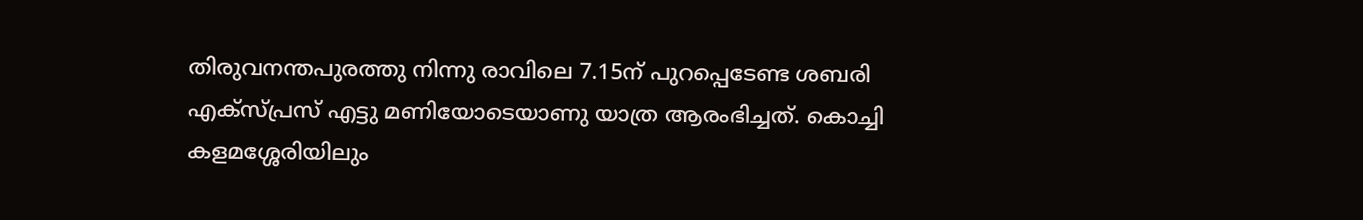തിരുവനന്തപുരത്തു നിന്നു രാവിലെ 7.15ന് പുറപ്പെടേണ്ട ശബരി എക്‌സ്പ്രസ് എട്ടു മണിയോടെയാണു യാത്ര ആരംഭിച്ചത്. കൊച്ചി കളമശ്ശേരിയിലും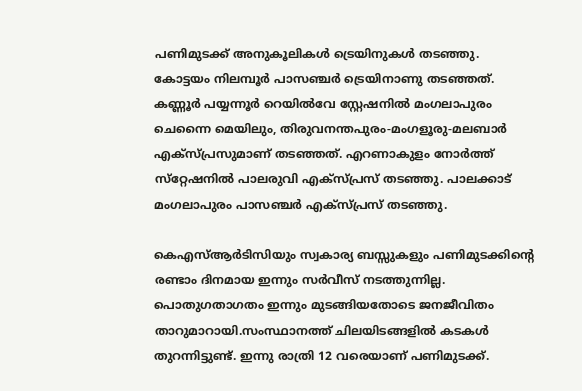പണിമുടക്ക് അനുകൂലികള്‍ ട്രെയിനുകള്‍ തടഞ്ഞു. കോട്ടയം നിലമ്പൂര്‍ പാസഞ്ചര്‍ ട്രെയിനാണു തടഞ്ഞത്.
കണ്ണൂര്‍ പയ്യന്നൂര്‍ റെയില്‍വേ സ്റ്റേഷനില്‍ മംഗലാപുരം ചെന്നൈ മെയിലും, തിരുവനന്തപുരം-മംഗളൂരു-മലബാര്‍ എക്‌സ്പ്രസുമാണ് തടഞ്ഞത്. എറണാകുളം നോര്‍ത്ത് സ്‌റ്റേഷനില്‍ പാലരുവി എക്‌സ്പ്രസ് തടഞ്ഞു. പാലക്കാട് മംഗലാപുരം പാസഞ്ചര്‍ എക്‌സ്പ്രസ് തടഞ്ഞു.

കെഎസ്ആര്‍ടിസിയും സ്വകാര്യ ബസ്സുകളും പണിമുടക്കിന്റെ രണ്ടാം ദിനമായ ഇന്നും സര്‍വീസ് നടത്തുന്നില്ല. പൊതുഗതാഗതം ഇന്നും മുടങ്ങിയതോടെ ജനജീവിതം താറുമാറായി.സംസ്ഥാനത്ത് ചിലയിടങ്ങളില്‍ കടകള്‍ തുറന്നിട്ടുണ്ട്. ഇന്നു രാത്രി 12 വരെയാണ് പണിമുടക്ക്.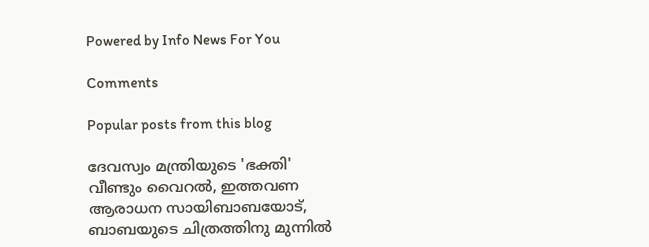Powered by Info News For You

Comments

Popular posts from this blog

ദേവസ്വം മന്ത്രിയുടെ 'ഭക്തി' വീണ്ടും വൈറല്‍, ഇത്തവണ ആരാധന സായിബാബയോട്, ബാബയുടെ ചിത്രത്തിനു മുന്നില്‍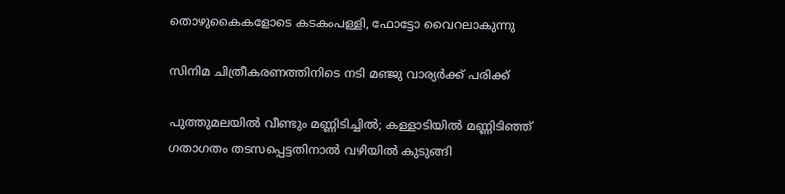തൊഴുകൈകളോടെ കടകംപള്ളി, ഫോട്ടോ വൈറലാകുന്നു

സിനിമ ചിത്രീകരണത്തിനിടെ നടി മഞ്ജു വാര്യര്‍ക്ക് പരിക്ക്

പുത്തുമലയില്‍ വീണ്ടും മണ്ണിടിച്ചില്‍; കള്ളാടിയില്‍ മണ്ണിടിഞ്ഞ് ഗതാഗതം തടസപ്പെട്ടതിനാല്‍ വഴിയില്‍ കുടുങ്ങി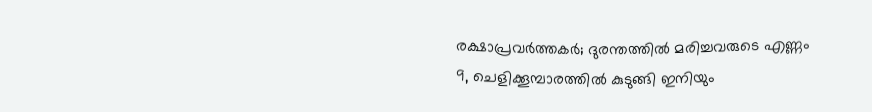രക്ഷാപ്രവര്‍ത്തകര്‍; ദുരന്തത്തില്‍ മരിച്ചവരുടെ എണ്ണം 9, ചെളിക്കൂമ്പാരത്തില്‍ കുടുങ്ങി ഇനിയും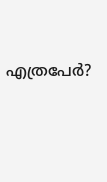എത്രപേര്‍?